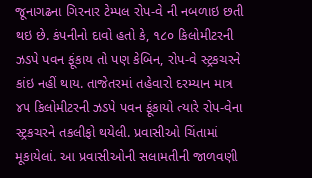જૂનાગઢના ગિરનાર ટેમ્પલ રોપ-વે ની નબળાઇ છતી થઇ છે. કંપનીનો દાવો હતો કે, ૧૮૦ કિલોમીટરની ઝડપે પવન ફૂંકાય તો પણ કેબિન, રોપ-વે સ્ટ્રકચરને કાંઇ નહીં થાય. તાજેતરમાં તહેવારો દરમ્યાન માત્ર ૪૫ કિલોમીટરની ઝડપે પવન ફૂંકાયો ત્યારે રોપ-વેના સ્ટ્રકચરને તકલીફો થયેલી. પ્રવાસીઓ ચિંતામાં મૂકાયેલાં. આ પ્રવાસીઓની સલામતીની જાળવણી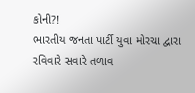કોની?!
ભારતીય જનતા પાર્ટી યુવા મોરચા દ્વારા રવિવારે સવારે તળાવ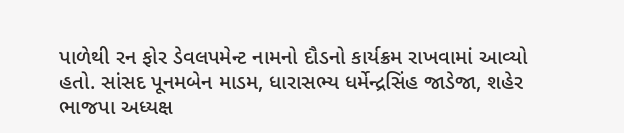પાળેથી રન ફોર ડેવલપમેન્ટ નામનો દૌડનો કાર્યક્રમ રાખવામાં આવ્યો હતો. સાંસદ પૂનમબેન માડમ, ધારાસભ્ય ધર્મેન્દ્રસિંહ જાડેજા, શહેર ભાજપા અધ્યક્ષ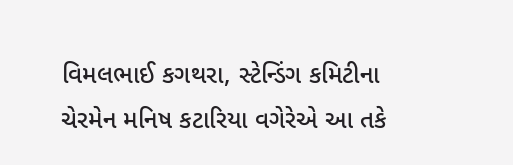વિમલભાઈ કગથરા, સ્ટેન્ડિંગ કમિટીના ચેરમેન મનિષ કટારિયા વગેરેએ આ તકે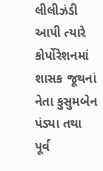લીલીઝંડી આપી ત્યારે કોર્પોરેશનમાં શાસક જૂથનાં નેતા કુસુમબેન પંડ્યા તથા પૂર્વ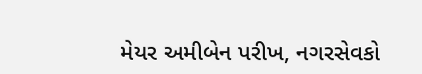મેયર અમીબેન પરીખ, નગરસેવકો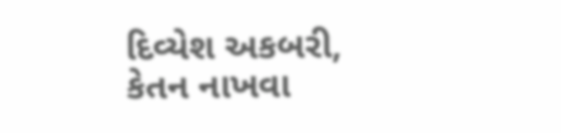દિવ્યેશ અકબરી, કેતન નાખવા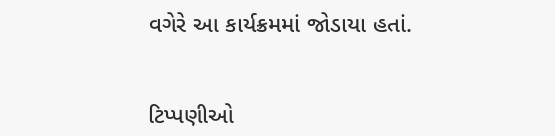વગેરે આ કાર્યક્રમમાં જોડાયા હતાં.


ટિપ્પણીઓ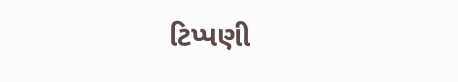ટિપ્પણી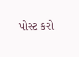પોસ્ટ કરો